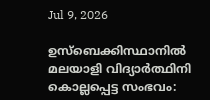Jul 9, 2026

ഉസ്ബെക്കിസ്ഥാനിൽ മലയാളി വിദ്യാർത്ഥിനി കൊല്ലപ്പെട്ട സംഭവം: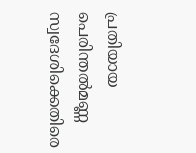പ്രതിയായ പെരിന്തൽമണ്ണ സ്വദേശിക്കെതിരെ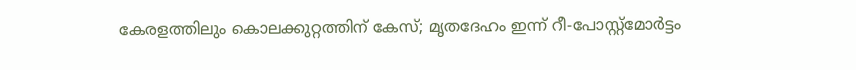കേരളത്തിലും കൊലക്കുറ്റത്തിന് കേസ്; മൃതദേഹം ഇന്ന് റീ-പോസ്റ്റ്‌മോർട്ടം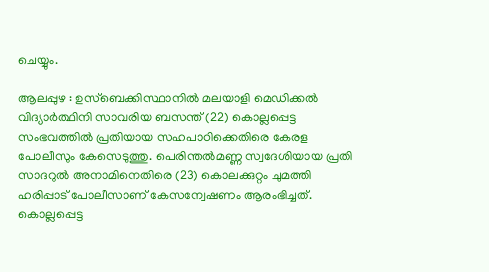ചെയ്യും.

ആലപ്പുഴ : ഉസ്ബെക്കിസ്ഥാനിൽ മലയാളി മെഡിക്കൽ വിദ്യാർത്ഥിനി സാവരിയ ബസന്ത് (22) കൊല്ലപ്പെട്ട സംഭവത്തിൽ പ്രതിയായ സഹപാഠിക്കെതിരെ കേരള പോലീസും കേസെടുത്തു. പെരിന്തൽമണ്ണ സ്വദേശിയായ പ്രതി സാദറുൽ അനാമിനെതിരെ (23) കൊലക്കുറ്റം ചുമത്തി ഹരിപ്പാട് പോലീസാണ് കേസന്വേഷണം ആരംഭിച്ചത്.
കൊല്ലപ്പെട്ട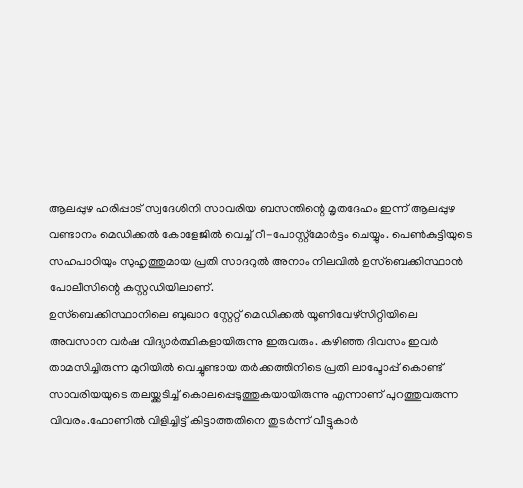ആലപ്പുഴ ഹരിപ്പാട് സ്വദേശിനി സാവരിയ ബസന്തിന്റെ മൃതദേഹം ഇന്ന് ആലപ്പുഴ വണ്ടാനം മെഡിക്കൽ കോളേജിൽ വെച്ച് റീ-പോസ്റ്റ്‌മോർട്ടം ചെയ്യും. പെൺകുട്ടിയുടെ സഹപാഠിയും സുഹൃത്തുമായ പ്രതി സാദറുൽ അനാം നിലവിൽ ഉസ്ബെക്കിസ്ഥാൻ പോലീസിന്റെ കസ്റ്റഡിയിലാണ്.
ഉസ്ബെക്കിസ്ഥാനിലെ ബുഖാറ സ്റ്റേറ്റ് മെഡിക്കൽ യൂണിവേഴ്സിറ്റിയിലെ അവസാന വർഷ വിദ്യാർത്ഥികളായിരുന്നു ഇരുവരും. കഴിഞ്ഞ ദിവസം ഇവർ താമസിച്ചിരുന്ന മുറിയിൽ വെച്ചുണ്ടായ തർക്കത്തിനിടെ പ്രതി ലാപ്ടോപ്പ് കൊണ്ട് സാവരിയയുടെ തലയ്ക്കടിച്ച് കൊലപ്പെടുത്തുകയായിരുന്നു എന്നാണ് പുറത്തുവരുന്ന വിവരം.ഫോണിൽ വിളിച്ചിട്ട് കിട്ടാത്തതിനെ തുടർന്ന് വീട്ടുകാർ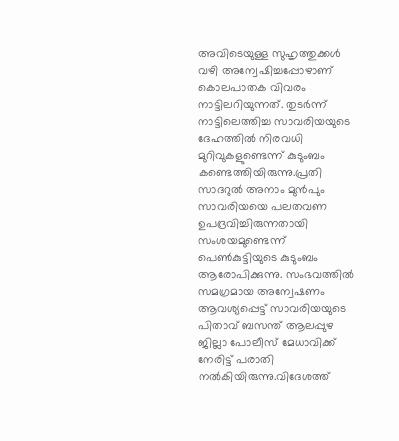അവിടെയുള്ള സുഹൃത്തുക്കൾ വഴി അന്വേഷിച്ചപ്പോഴാണ് കൊലപാതക വിവരം നാട്ടിലറിയുന്നത്. തുടർന്ന് നാട്ടിലെത്തിച്ച സാവരിയയുടെ ദേഹത്തിൽ നിരവധി മുറിവുകളുണ്ടെന്ന് കുടുംബം കണ്ടെത്തിയിരുന്നു.പ്രതി സാദറുൽ അനാം മുൻപും സാവരിയയെ പലതവണ ഉപദ്രവിച്ചിരുന്നതായി സംശയമുണ്ടെന്ന് പെൺകുട്ടിയുടെ കുടുംബം ആരോപിക്കുന്നു. സംഭവത്തിൽ സമഗ്രമായ അന്വേഷണം ആവശ്യപ്പെട്ട് സാവരിയയുടെ പിതാവ് ബസന്ത് ആലപ്പുഴ ജില്ലാ പോലീസ് മേധാവിക്ക് നേരിട്ട് പരാതി നൽകിയിരുന്നു.വിദേശത്ത്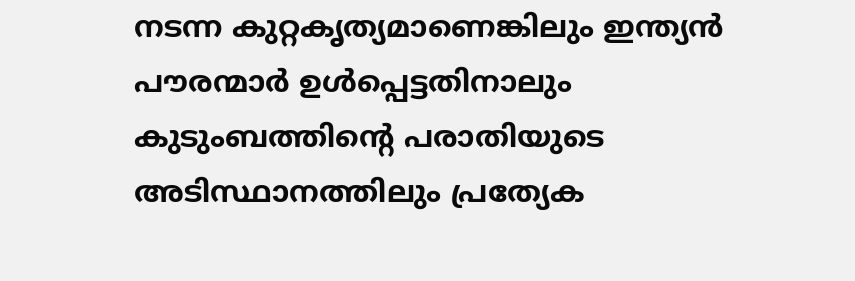നടന്ന കുറ്റകൃത്യമാണെങ്കിലും ഇന്ത്യൻ പൗരന്മാർ ഉൾപ്പെട്ടതിനാലും കുടുംബത്തിന്റെ പരാതിയുടെ അടിസ്ഥാനത്തിലും പ്രത്യേക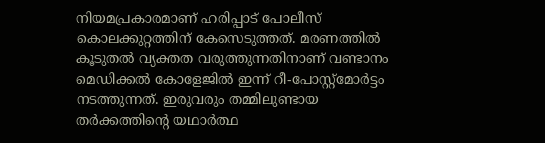നിയമപ്രകാരമാണ് ഹരിപ്പാട് പോലീസ് കൊലക്കുറ്റത്തിന് കേസെടുത്തത്. മരണത്തിൽ കൂടുതൽ വ്യക്തത വരുത്തുന്നതിനാണ് വണ്ടാനം മെഡിക്കൽ കോളേജിൽ ഇന്ന് റീ-പോസ്റ്റ്‌മോർട്ടം നടത്തുന്നത്. ഇരുവരും തമ്മിലുണ്ടായ തർക്കത്തിന്റെ യഥാർത്ഥ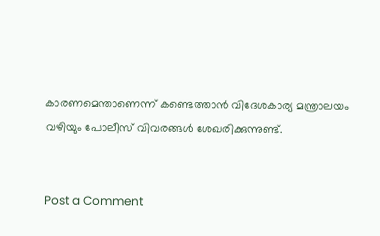കാരണമെന്താണെന്ന് കണ്ടെത്താൻ വിദേശകാര്യ മന്ത്രാലയം വഴിയും പോലീസ് വിവരങ്ങൾ ശേഖരിക്കുന്നുണ്ട്.


Post a Comment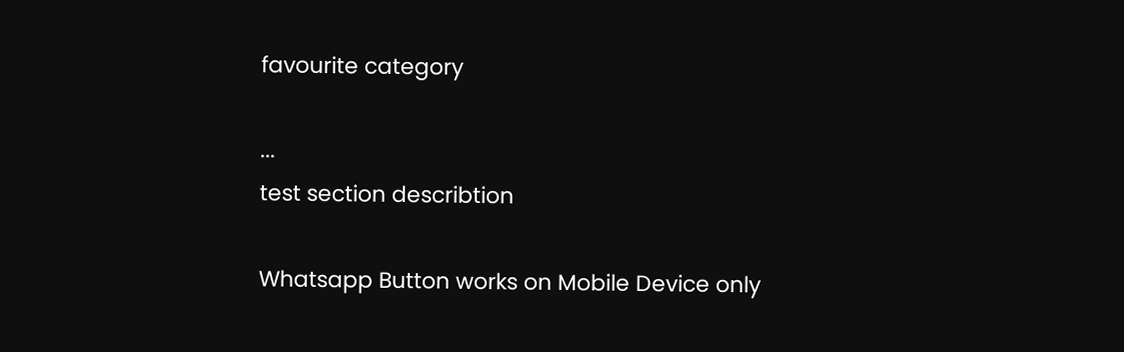favourite category

...
test section describtion

Whatsapp Button works on Mobile Device only